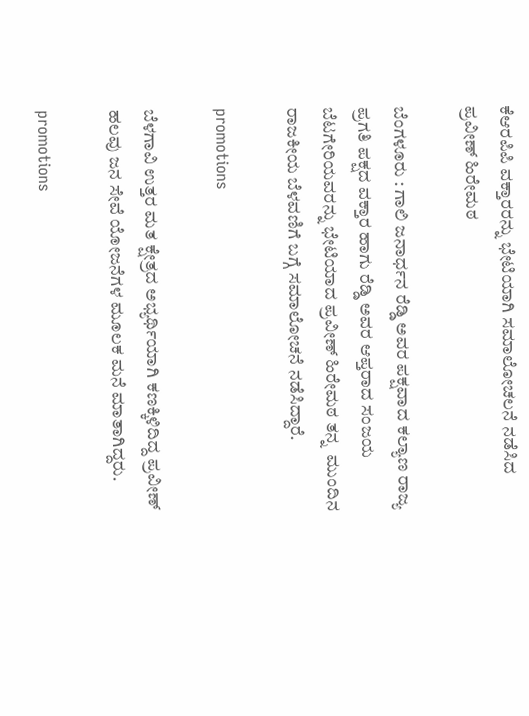ಕೆಆರಪಿಪಿ ವಕ್ತಾರರನ್ನು ಭೇಟಿಯಾಗಿ ಸಮಾಲೋಚಲನೆ ನಡೆಸಿದ ಪ್ರವೀಣ್ ಹಿರೇಮಠ

ಬೆಂಗಳೂರು : ಗಾಲಿ ಜನಾರ್ಧನ ರೆಡ್ಡಿ ಅವರ ಪಕ್ಷವಾದ ಕಲ್ಯಾಣ ರಾಜ್ಯ ಪ್ರಗತಿ ಪಕ್ಷದ ವಕ್ತಾರ ಹಾಗು ರೆಡ್ಡಿ ಅವರ ಆಪ್ತರಾದ ಸಂಜಯ ಬೆಟಗೇರಿಯವರನ್ನು ಭೇಟಿಯಾದ ಪ್ರವೀಣ್ ಹಿರೇಮಠ ತನ್ನ  ಮುಂದಿನ ರಾಜಕೀಯ ಬೆಳವಣಿಗೆ ಬಗ್ಗೆ ಸಮಾಲೋಚನೆ ನಡೆಸಿದ್ದಾರೆ.

promotions

ಬೆಳಗಾವಿ ಉತ್ತರ ಮತ ಕ್ಷೇತ್ರದ ಅಭ್ಯರ್ಥಿಯಾಗಿ ಕಣಕ್ಕಿಳಿದಿದ್ದ ಪ್ರವೀಣ್ ಹಲವು ಜನ ಸೇವೆ ಯೋಜನೆಗಳ ಮೂಲಕ ಮನೆ ಮಾತಾಗಿದ್ದರು.

promotions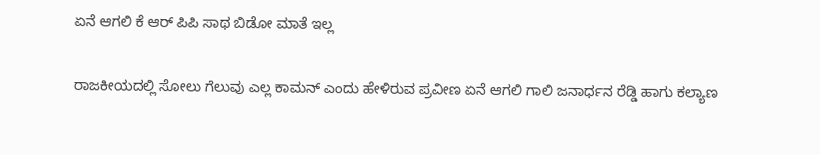ಏನೆ ಆಗಲಿ ಕೆ ಆರ್ ಪಿಪಿ ಸಾಥ ಬಿಡೋ ಮಾತೆ ಇಲ್ಲ

ರಾಜಕೀಯದಲ್ಲಿ ಸೋಲು ಗೆಲುವು ಎಲ್ಲ ಕಾಮನ್ ಎಂದು ಹೇಳಿರುವ ಪ್ರವೀಣ ಏನೆ ಆಗಲಿ ಗಾಲಿ ಜನಾರ್ಧನ ರೆಡ್ಡಿ ಹಾಗು ಕಲ್ಯಾಣ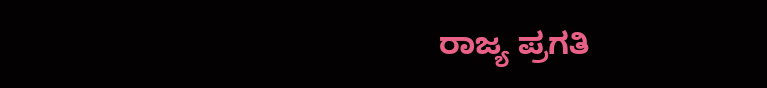ರಾಜ್ಯ ಪ್ರಗತಿ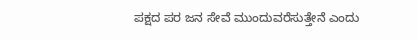ಪಕ್ಷದ ಪರ ಜನ ಸೇವೆ ಮುಂದುವರೆಸುತ್ತೇನೆ ಎಂದು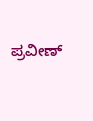ಪ್ರವೀಣ್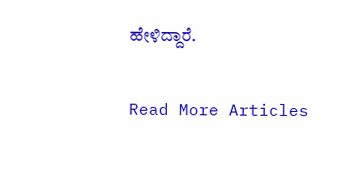ಹೇಳಿದ್ದಾರೆ.

Read More Articles